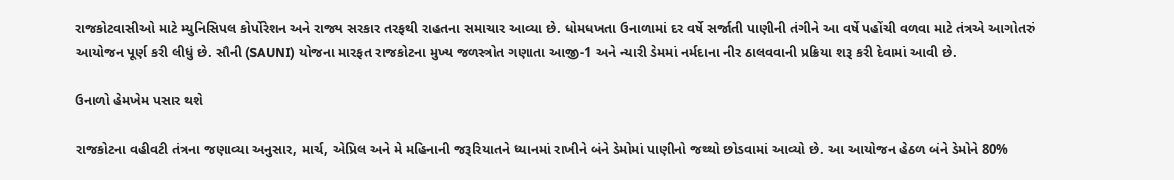રાજકોટવાસીઓ માટે મ્યુનિસિપલ કોર્પોરેશન અને રાજ્ય સરકાર તરફથી રાહતના સમાચાર આવ્યા છે. ધોમધખતા ઉનાળામાં દર વર્ષે સર્જાતી પાણીની તંગીને આ વર્ષે પહોંચી વળવા માટે તંત્રએ આગોતરું આયોજન પૂર્ણ કરી લીધું છે. સૌની (SAUNI) યોજના મારફત રાજકોટના મુખ્ય જળસ્ત્રોત ગણાતા આજી-1 અને ન્યારી ડેમમાં નર્મદાના નીર ઠાલવવાની પ્રક્રિયા શરૂ કરી દેવામાં આવી છે.

ઉનાળો હેમખેમ પસાર થશે

રાજકોટના વહીવટી તંત્રના જણાવ્યા અનુસાર, માર્ચ, એપ્રિલ અને મે મહિનાની જરૂરિયાતને ધ્યાનમાં રાખીને બંને ડેમોમાં પાણીનો જથ્થો છોડવામાં આવ્યો છે. આ આયોજન હેઠળ બંને ડેમોને 80%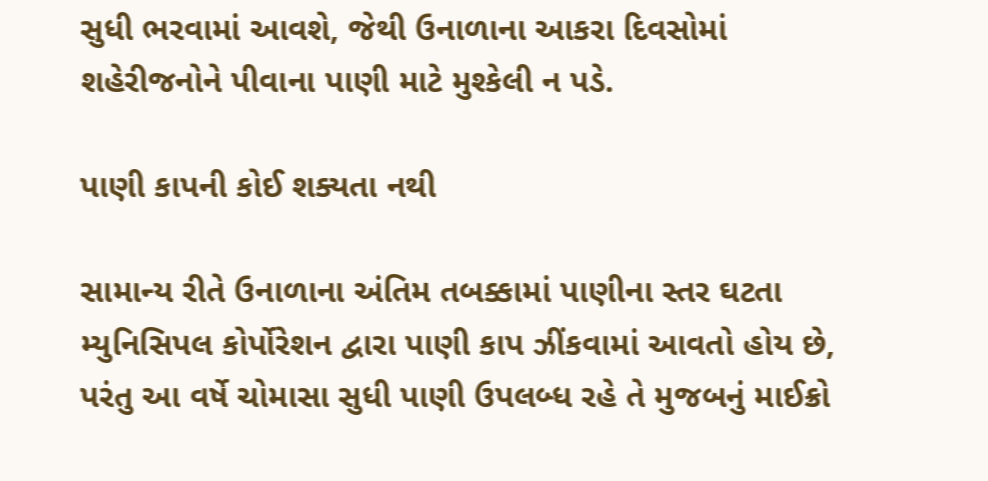સુધી ભરવામાં આવશે, જેથી ઉનાળાના આકરા દિવસોમાં શહેરીજનોને પીવાના પાણી માટે મુશ્કેલી ન પડે.

પાણી કાપની કોઈ શક્યતા નથી

સામાન્ય રીતે ઉનાળાના અંતિમ તબક્કામાં પાણીના સ્તર ઘટતા મ્યુનિસિપલ કોર્પોરેશન દ્વારા પાણી કાપ ઝીંકવામાં આવતો હોય છે, પરંતુ આ વર્ષે ચોમાસા સુધી પાણી ઉપલબ્ધ રહે તે મુજબનું માઈક્રો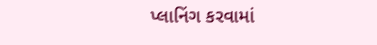પ્લાનિંગ કરવામાં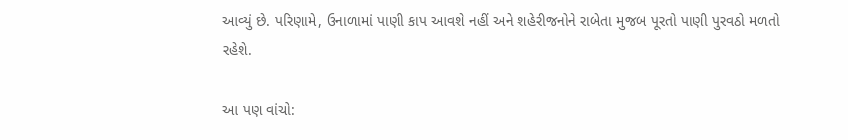આવ્યું છે. પરિણામે, ઉનાળામાં પાણી કાપ આવશે નહીં અને શહેરીજનોને રાબેતા મુજબ પૂરતો પાણી પુરવઠો મળતો રહેશે.

આ પણ વાંચો: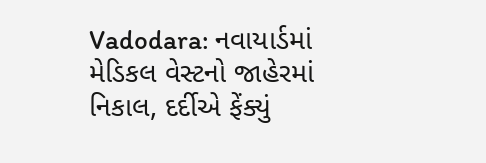Vadodara: નવાયાર્ડમાં મેડિકલ વેસ્ટનો જાહેરમાં નિકાલ, દર્દીએ ફેંક્યું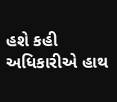હશે કહી અધિકારીએ હાથ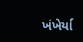ખંખેર્યા